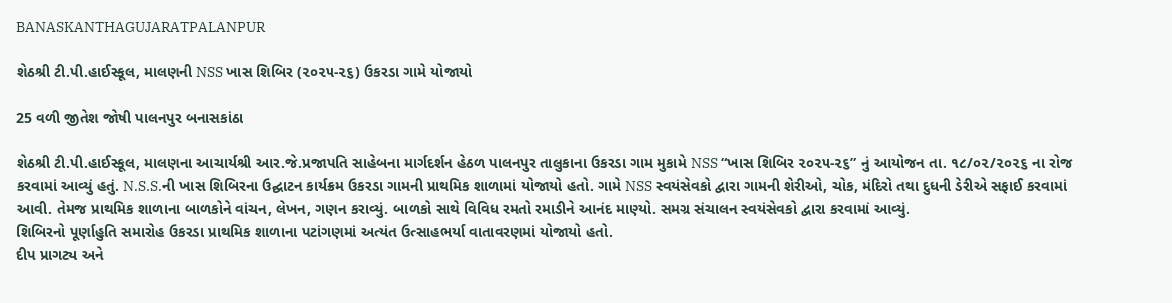BANASKANTHAGUJARATPALANPUR

શેઠશ્રી ટી.પી.હાઈસ્કૂલ, માલણની NSS ખાસ શિબિર (૨૦૨૫-૨૬) ઉકરડા ગામે યોજાયો

25 વળી જીતેશ જોષી પાલનપુર બનાસકાંઠા

શેઠશ્રી ટી.પી.હાઈસ્કૂલ, માલણના આચાર્યશ્રી આર.જે.પ્રજાપતિ સાહેબના માર્ગદર્શન હેઠળ પાલનપુર તાલુકાના ઉકરડા ગામ મુકામે NSS “ખાસ શિબિર ૨૦૨૫-૨૬” નું આયોજન તા. ૧૮/૦૨/૨૦૨૬ ના રોજ કરવામાં આવ્યું હતું. N.S.S.ની ખાસ શિબિરના ઉદ્ઘાટન કાર્યક્રમ ઉકરડા ગામની પ્રાથમિક શાળામાં યોજાયો હતો. ગામે NSS સ્વયંસેવકો દ્વારા ગામની શેરીઓ, ચોક, મંદિરો તથા દુધની ડેરીએ સફાઈ કરવામાં આવી. તેમજ પ્રાથમિક શાળાના બાળકોને વાંચન, લેખન, ગણન કરાવ્યું. બાળકો સાથે વિવિધ રમતો રમાડીને આનંદ માણ્યો. સમગ્ર સંચાલન સ્વયંસેવકો દ્વારા કરવામાં આવ્યું.
શિબિરનો પૂર્ણાહુતિ સમારોહ ઉકરડા પ્રાથમિક શાળાના પટાંગણમાં અત્યંત ઉત્સાહભર્યા વાતાવરણમાં યોજાયો હતો.
દીપ પ્રાગટ્ય અને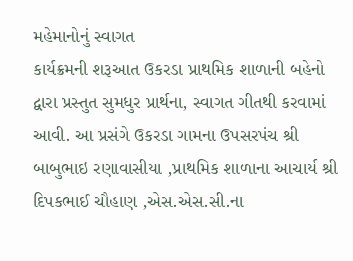મહેમાનોનું સ્વાગત
કાર્યક્રમની શરૂઆત ઉકરડા પ્રાથમિક શાળાની બહેનો દ્વારા પ્રસ્તુત સુમધુર પ્રાર્થના, સ્વાગત ગીતથી કરવામાં આવી. આ પ્રસંગે ઉકરડા ગામના ઉપસરપંચ શ્રી બાબુભાઇ રણાવાસીયા ,પ્રાથમિક શાળાના આચાર્ય શ્રી દિપકભાઈ ચૌહાણ ,એસ.એસ.સી.ના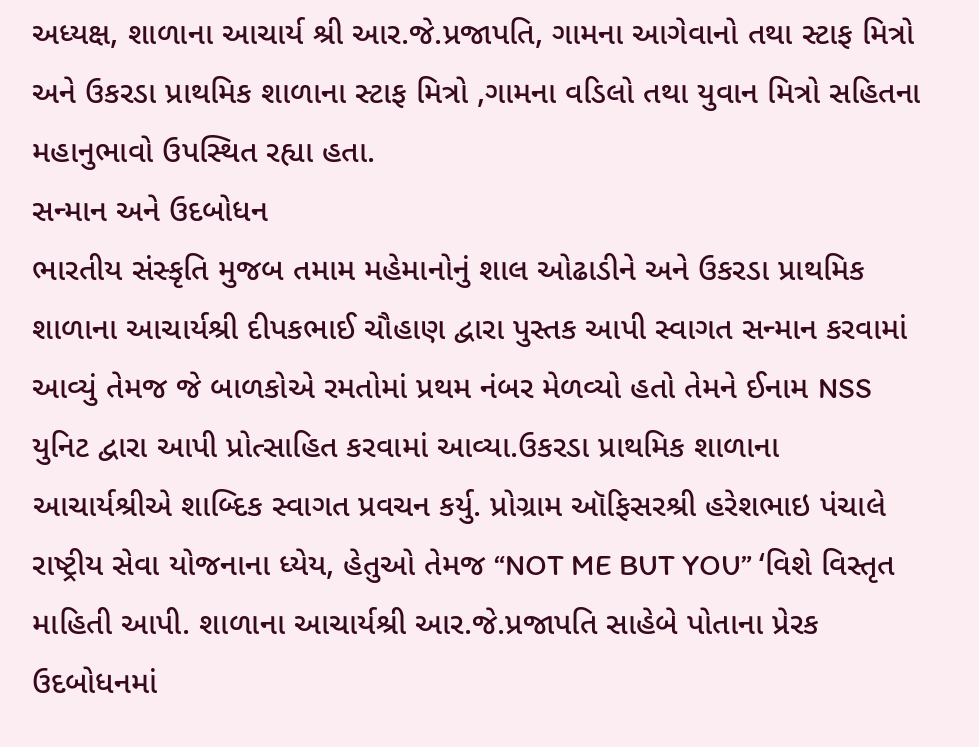અધ્યક્ષ, શાળાના આચાર્ય શ્રી આર.જે.પ્રજાપતિ, ગામના આગેવાનો તથા સ્ટાફ મિત્રો અને ઉકરડા પ્રાથમિક શાળાના સ્ટાફ મિત્રો ,ગામના વડિલો તથા યુવાન મિત્રો સહિતના મહાનુભાવો ઉપસ્થિત રહ્યા હતા.
સન્માન અને ઉદબોધન
ભારતીય સંસ્કૃતિ મુજબ તમામ મહેમાનોનું શાલ ઓઢાડીને અને ઉકરડા પ્રાથમિક શાળાના આચાર્યશ્રી દીપકભાઈ ચૌહાણ દ્વારા પુસ્તક આપી સ્વાગત સન્માન કરવામાં આવ્યું તેમજ જે બાળકોએ રમતોમાં પ્રથમ નંબર મેળવ્યો હતો તેમને ઈનામ NSS યુનિટ દ્વારા આપી પ્રોત્સાહિત કરવામાં આવ્યા.ઉકરડા પ્રાથમિક શાળાના આચાર્યશ્રીએ શાબ્દિક સ્વાગત પ્રવચન કર્યુ. પ્રોગ્રામ ઑફિસરશ્રી હરેશભાઇ પંચાલે રાષ્ટ્રીય સેવા યોજનાના ધ્યેય, હેતુઓ તેમજ “NOT ME BUT YOU” ‘વિશે વિસ્તૃત માહિતી આપી. શાળાના આચાર્યશ્રી આર.જે.પ્રજાપતિ સાહેબે પોતાના પ્રેરક ઉદબોધનમાં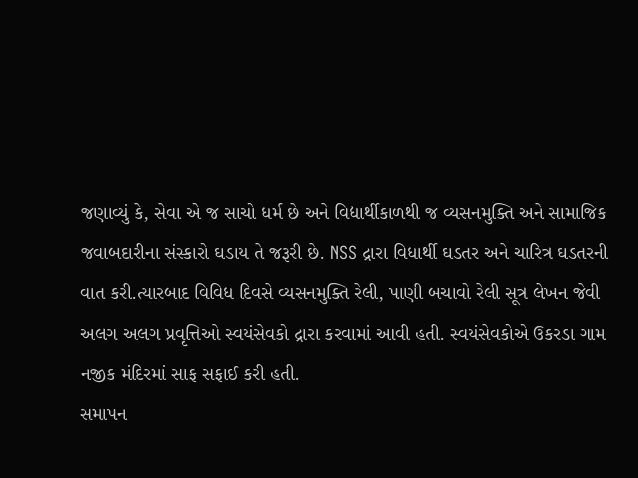જણાવ્યું કે, સેવા એ જ સાચો ધર્મ છે અને વિદ્યાર્થીકાળથી જ વ્યસનમુક્તિ અને સામાજિક જવાબદારીના સંસ્કારો ઘડાય તે જરૂરી છે. NSS દ્રારા વિધાર્થી ઘડતર અને ચારિત્ર ઘડતરની વાત કરી.ત્યારબાદ વિવિધ દિવસે વ્યસનમુક્તિ રેલી, પાણી બચાવો રેલી સૂત્ર લેખન જેવી અલગ અલગ પ્રવૃત્તિઓ સ્વયંસેવકો દ્રારા કરવામાં આવી હતી. સ્વયંસેવકોએ ઉકરડા ગામ નજીક મંદિરમાં સાફ સફાઈ કરી હતી.
સમાપન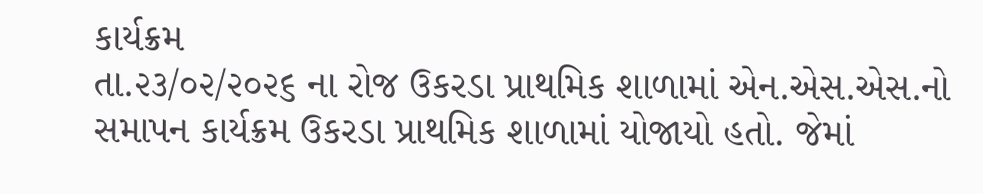કાર્યક્રમ
તા.૨૩/૦૨/૨૦૨૬ ના રોજ ઉકરડા પ્રાથમિક શાળામાં એન.એસ.એસ.નો સમાપન કાર્યક્રમ ઉકરડા પ્રાથમિક શાળામાં યોજાયો હતો. જેમાં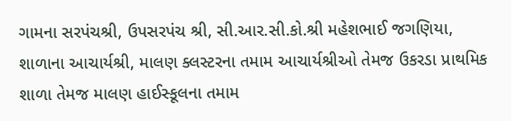ગામના સરપંચશ્રી, ઉપસરપંચ શ્રી, સી.આર.સી.કો.શ્રી મહેશભાઈ જગણિયા, શાળાના આચાર્યશ્રી, માલણ ક્લસ્ટરના તમામ આચાર્યશ્રીઓ તેમજ ઉકરડા પ્રાથમિક શાળા તેમજ માલણ હાઈસ્કૂલના તમામ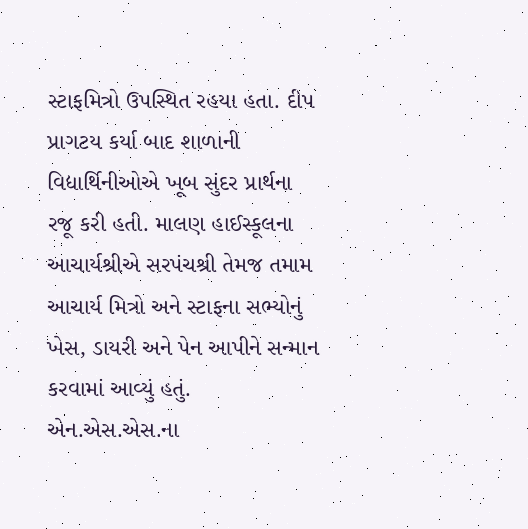સ્ટાફમિત્રો ઉપસ્થિત રહયા હતા. દીપ પ્રાગટય કર્યા બાદ શાળાની વિદ્યાર્થિનીઓએ ખૂબ સુંદર પ્રાર્થના રજૂ કરી હતી. માલણ હાઈસ્કૂલના આચાર્યશ્રીએ સરપંચશ્રી તેમજ તમામ આચાર્ય મિત્રો અને સ્ટાફના સભ્યોનું ખેસ, ડાયરી અને પેન આપીને સન્માન કરવામાં આવ્યું હતું. એન.એસ.એસ.ના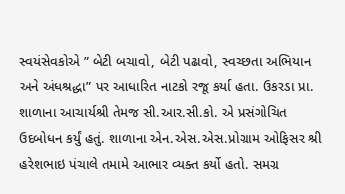સ્વયંસેવકોએ ” બેટી બચાવો, બેટી પઢાવો, સ્વચ્છતા અભિયાન અને અંધશ્રદ્ધા” પર આધારિત નાટકો રજૂ કર્યા હતા. ઉકરડા પ્રા. શાળાના આચાર્યશ્રી તેમજ સી.આર.સી.કો. એ પ્રસંગોચિત ઉદબોધન કર્યું હતું. શાળાના એન.એસ.એસ.પ્રોગ્રામ ઓફિસર શ્રી હરેશભાઇ પંચાલે તમામે આભાર વ્યક્ત કર્યો હતો. સમગ્ર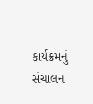કાર્યક્રમનું સંચાલન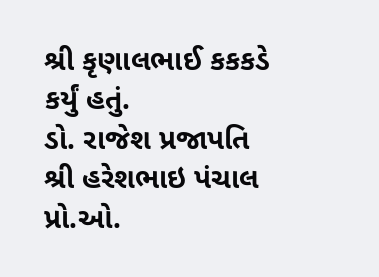શ્રી કૃણાલભાઈ કકકડે કર્યું હતું.
ડો. રાજેશ પ્રજાપતિ
શ્રી હરેશભાઇ પંચાલ
પ્રો.ઓ.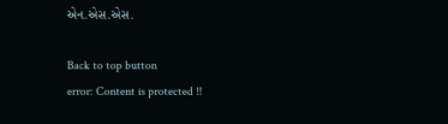એન.એસ.એસ.

Back to top button
error: Content is protected !!